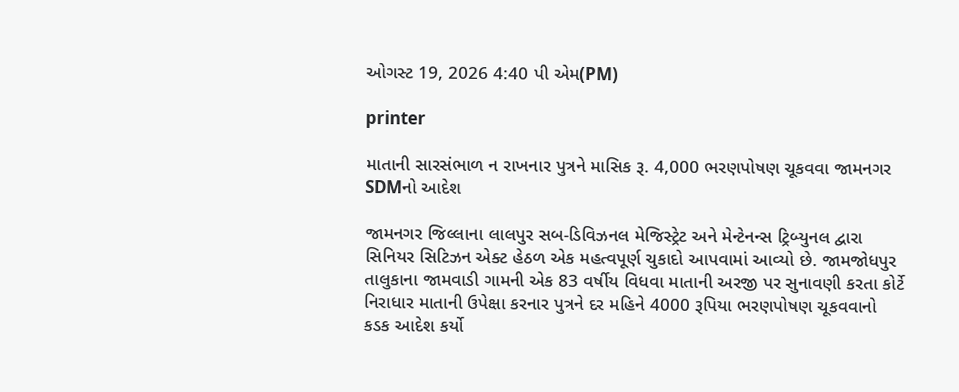ઓગસ્ટ 19, 2026 4:40 પી એમ(PM)

printer

માતાની સારસંભાળ ન રાખનાર પુત્રને માસિક રૂ. 4,000 ભરણપોષણ ચૂકવવા જામનગર SDMનો આદેશ

જામનગર જિલ્લાના લાલપુર સબ-ડિવિઝનલ મેજિસ્ટ્રેટ અને મેન્ટેનન્સ ટ્રિબ્યુનલ દ્વારા સિનિયર સિટિઝન એક્ટ હેઠળ એક મહત્વપૂર્ણ ચુકાદો આપવામાં આવ્યો છે. જામજોધપુર તાલુકાના જામવાડી ગામની એક 83 વર્ષીય વિધવા માતાની અરજી પર સુનાવણી કરતા કોર્ટે નિરાધાર માતાની ઉપેક્ષા કરનાર પુત્રને દર મહિને 4000 રૂપિયા ભરણપોષણ ચૂકવવાનો કડક આદેશ કર્યો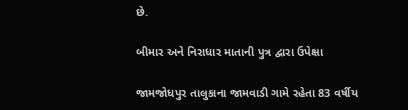છે.

બીમાર અને નિરાધાર માતાની પુત્ર દ્વારા ઉપેક્ષા

જામજોધપુર તાલુકાના જામવાડી ગામે રહેતા 83 વર્ષીય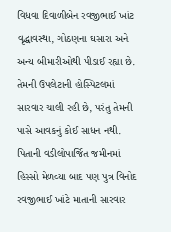વિધવા દિવાળીબેન રવજીભાઈ ખાંટ વૃદ્ધાવસ્થા, ગોઠણના ઘસારા અને અન્ય બીમારીઓથી પીડાઈ રહ્યા છે. તેમની ઉપલેટાની હોસ્પિટલમાં સારવાર ચાલી રહી છે, પરંતુ તેમની પાસે આવકનું કોઈ સાધન નથી. પિતાની વડીલોપાર્જિત જમીનમાં હિસ્સો મેળવ્યા બાદ પણ પુત્ર વિનોદ રવજીભાઈ ખાંટે માતાની સારવાર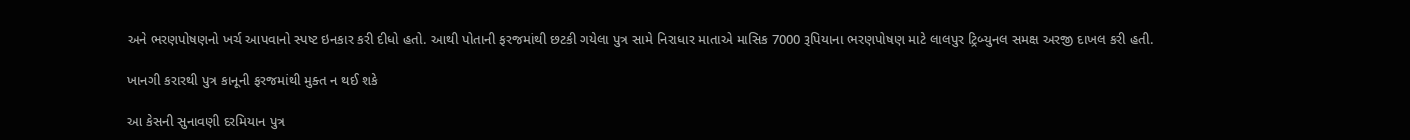અને ભરણપોષણનો ખર્ચ આપવાનો સ્પષ્ટ ઇનકાર કરી દીધો હતો. આથી પોતાની ફરજમાંથી છટકી ગયેલા પુત્ર સામે નિરાધાર માતાએ માસિક 7000 રૂપિયાના ભરણપોષણ માટે લાલપુર ટ્રિબ્યુનલ સમક્ષ અરજી દાખલ કરી હતી.

ખાનગી કરારથી પુત્ર કાનૂની ફરજમાંથી મુક્ત ન થઈ શકે

આ કેસની સુનાવણી દરમિયાન પુત્ર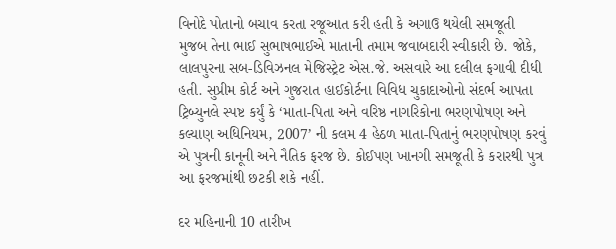વિનોદે પોતાનો બચાવ કરતા રજૂઆત કરી હતી કે અગાઉ થયેલી સમજૂતી મુજબ તેના ભાઈ સુભાષભાઈએ માતાની તમામ જવાબદારી સ્વીકારી છે. જોકે, લાલપુરના સબ-ડિવિઝનલ મેજિસ્ટ્રેટ એસ.જે. અસવારે આ દલીલ ફગાવી દીધી હતી. સુપ્રીમ કોર્ટ અને ગુજરાત હાઈકોર્ટના વિવિધ ચુકાદાઓનો સંદર્ભ આપતા ટ્રિબ્યુનલે સ્પષ્ટ કર્યું કે ‘માતા-પિતા અને વરિષ્ઠ નાગરિકોના ભરણપોષણ અને કલ્યાણ અધિનિયમ, 2007’ ની કલમ 4 હેઠળ માતા-પિતાનું ભરણપોષણ કરવું એ પુત્રની કાનૂની અને નૈતિક ફરજ છે. કોઈપણ ખાનગી સમજૂતી કે કરારથી પુત્ર આ ફરજમાંથી છટકી શકે નહીં.

દર મહિનાની 10 તારીખ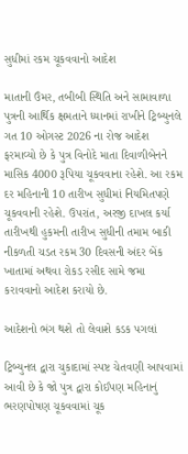સુધીમાં રકમ ચૂકવવાનો આદેશ

માતાની ઉંમર, તબીબી સ્થિતિ અને સામાવાળા પુત્રની આર્થિક ક્ષમતાને ધ્યાનમાં રાખીને ટ્રિબ્યુનલે ગત 10 ઓગસ્ટ 2026 ના રોજ આદેશ ફરમાવ્યો છે કે પુત્ર વિનોદે માતા દિવાળીબેનને માસિક 4000 રૂપિયા ચૂકવવાના રહેશે. આ રકમ દર મહિનાની 10 તારીખ સુધીમાં નિયમિતપણે ચૂકવવાની રહેશે. ઉપરાંત, અરજી દાખલ કર્યા તારીખથી હુકમની તારીખ સુધીની તમામ બાકી નીકળતી ચડત રકમ 30 દિવસની અંદર બેંક ખાતામાં અથવા રોકડ રસીદ સામે જમા કરાવવાનો આદેશ કરાયો છે.

આદેશનો ભંગ થશે તો લેવાશે કડક પગલાં

ટ્રિબ્યુનલ દ્વારા ચુકાદામાં સ્પષ્ટ ચેતવણી આપવામાં આવી છે કે જો પુત્ર દ્વારા કોઈપણ મહિનાનું ભરણપોષણ ચૂકવવામાં ચૂક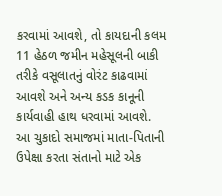કરવામાં આવશે, તો કાયદાની કલમ 11 હેઠળ જમીન મહેસૂલની બાકી તરીકે વસૂલાતનું વોરંટ કાઢવામાં આવશે અને અન્ય કડક કાનૂની કાર્યવાહી હાથ ધરવામાં આવશે. આ ચુકાદો સમાજમાં માતા-પિતાની ઉપેક્ષા કરતા સંતાનો માટે એક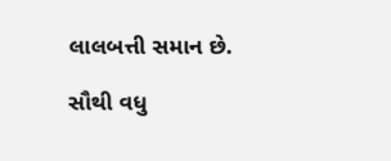લાલબત્તી સમાન છે.

સૌથી વધુ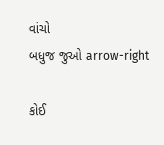વાંચો
બધુજ જુઓ arrow-right

કોઈ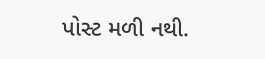પોસ્ટ મળી નથી.